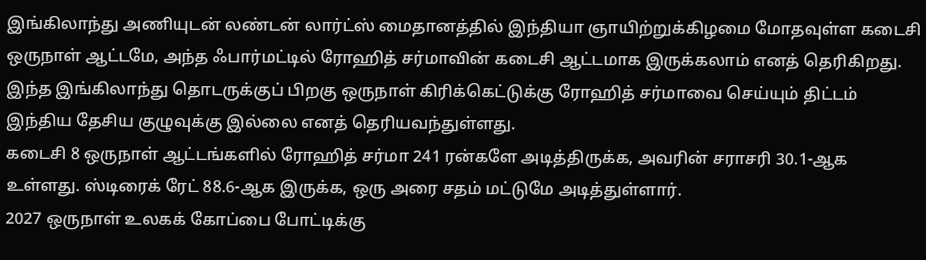இங்கிலாந்து அணியுடன் லண்டன் லார்ட்ஸ் மைதானத்தில் இந்தியா ஞாயிற்றுக்கிழமை மோதவுள்ள கடைசி ஒருநாள் ஆட்டமே, அந்த ஃபார்மட்டில் ரோஹித் சர்மாவின் கடைசி ஆட்டமாக இருக்கலாம் எனத் தெரிகிறது.
இந்த இங்கிலாந்து தொடருக்குப் பிறகு ஒருநாள் கிரிக்கெட்டுக்கு ரோஹித் சர்மாவை செய்யும் திட்டம் இந்திய தேசிய குழுவுக்கு இல்லை எனத் தெரியவந்துள்ளது.
கடைசி 8 ஒருநாள் ஆட்டங்களில் ரோஹித் சர்மா 241 ரன்களே அடித்திருக்க, அவரின் சராசரி 30.1-ஆக உள்ளது. ஸ்டிரைக் ரேட் 88.6-ஆக இருக்க, ஒரு அரை சதம் மட்டுமே அடித்துள்ளார்.
2027 ஒருநாள் உலகக் கோப்பை போட்டிக்கு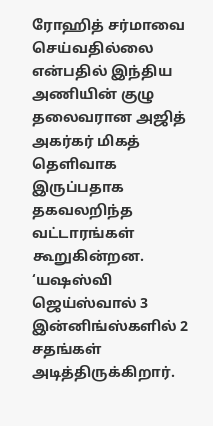ரோஹித் சர்மாவை செய்வதில்லை என்பதில் இந்திய அணியின் குழு தலைவரான அஜித் அகர்கர் மிகத் தெளிவாக இருப்பதாக தகவலறிந்த வட்டாரங்கள் கூறுகின்றன.
‘யஷஸ்வி ஜெய்ஸ்வால் 3 இன்னிங்ஸ்களில் 2 சதங்கள் அடித்திருக்கிறார்.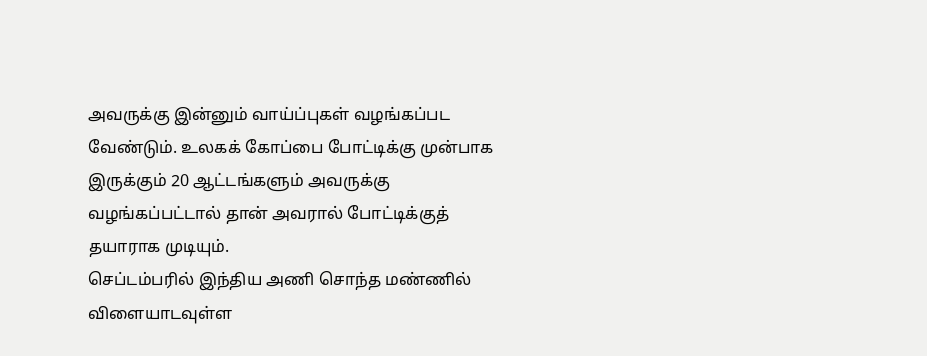அவருக்கு இன்னும் வாய்ப்புகள் வழங்கப்பட வேண்டும். உலகக் கோப்பை போட்டிக்கு முன்பாக இருக்கும் 20 ஆட்டங்களும் அவருக்கு வழங்கப்பட்டால் தான் அவரால் போட்டிக்குத் தயாராக முடியும்.
செப்டம்பரில் இந்திய அணி சொந்த மண்ணில் விளையாடவுள்ள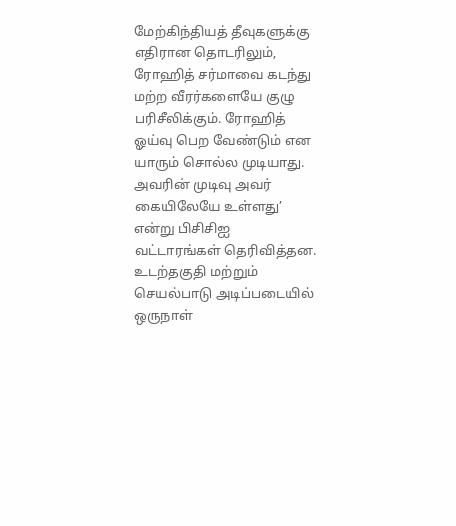மேற்கிந்தியத் தீவுகளுக்கு எதிரான தொடரிலும், ரோஹித் சர்மாவை கடந்து மற்ற வீரர்களையே குழு பரிசீலிக்கும். ரோஹித் ஓய்வு பெற வேண்டும் என யாரும் சொல்ல முடியாது. அவரின் முடிவு அவர் கையிலேயே உள்ளது’ என்று பிசிசிஐ வட்டாரங்கள் தெரிவித்தன.
உடற்தகுதி மற்றும் செயல்பாடு அடிப்படையில் ஒருநாள்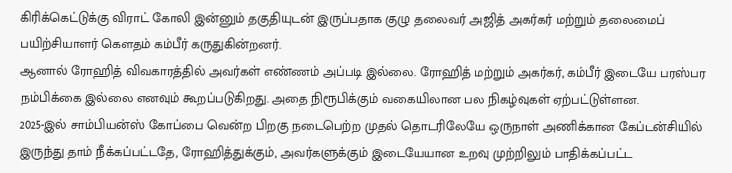கிரிக்கெட்டுக்கு விராட் கோலி இன்னும் தகுதியுடன் இருப்பதாக குழு தலைவர் அஜித் அகர்கர் மற்றும் தலைமைப் பயிற்சியாளர் கௌதம் கம்பீர் கருதுகின்றனர்.
ஆனால் ரோஹித் விவகாரத்தில் அவர்கள் எண்ணம் அப்படி இல்லை. ரோஹித் மற்றும் அகர்கர், கம்பீர் இடையே பரஸ்பர நம்பிக்கை இல்லை எனவும் கூறப்படுகிறது. அதை நிரூபிக்கும் வகையிலான பல நிகழ்வுகள் ஏற்பட்டுள்ளன.
2025-இல் சாம்பியன்ஸ் கோப்பை வென்ற பிறகு நடைபெற்ற முதல் தொடரிலேயே ஒருநாள் அணிக்கான கேப்டன்சியில் இருந்து தாம் நீக்கப்பட்டதே, ரோஹித்துக்கும், அவர்களுக்கும் இடையேயான உறவு முற்றிலும் பாதிக்கப்பட்ட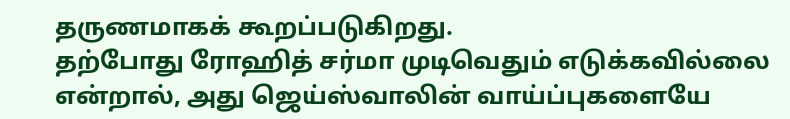தருணமாகக் கூறப்படுகிறது.
தற்போது ரோஹித் சர்மா முடிவெதும் எடுக்கவில்லை என்றால், அது ஜெய்ஸ்வாலின் வாய்ப்புகளையே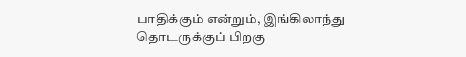பாதிக்கும் என்றும், இங்கிலாந்து தொடருக்குப் பிறகு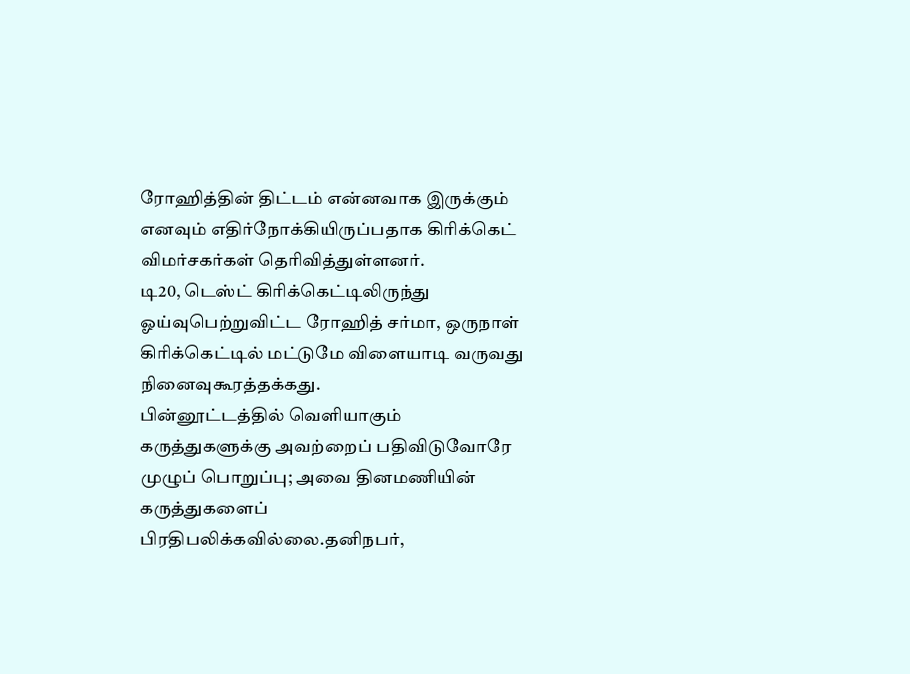ரோஹித்தின் திட்டம் என்னவாக இருக்கும் எனவும் எதிர்நோக்கியிருப்பதாக கிரிக்கெட் விமர்சகர்கள் தெரிவித்துள்ளனர்.
டி20, டெஸ்ட் கிரிக்கெட்டிலிருந்து ஓய்வுபெற்றுவிட்ட ரோஹித் சர்மா, ஒருநாள் கிரிக்கெட்டில் மட்டுமே விளையாடி வருவது நினைவுகூரத்தக்கது.
பின்னூட்டத்தில் வெளியாகும் கருத்துகளுக்கு அவற்றைப் பதிவிடுவோரே முழுப் பொறுப்பு; அவை தினமணியின் கருத்துகளைப் பிரதிபலிக்கவில்லை.தனிநபர்,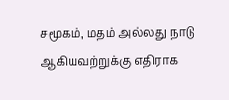சமூகம், மதம் அல்லது நாடு ஆகியவற்றுக்கு எதிராக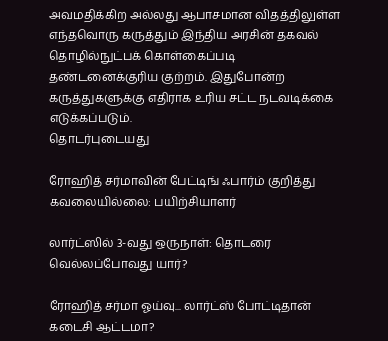அவமதிக்கிற அல்லது ஆபாசமான விதத்திலுள்ள எந்தவொரு கருத்தும் இந்திய அரசின் தகவல் தொழில்நுட்பக் கொள்கைப்படி தண்டனைக்குரிய குற்றம். இதுபோன்ற கருத்துகளுக்கு எதிராக உரிய சட்ட நடவடிக்கை எடுக்கப்படும்.
தொடர்புடையது

ரோஹித் சர்மாவின் பேட்டிங் ஃபார்ம் குறித்து கவலையில்லை: பயிற்சியாளர்

லார்ட்ஸில் 3-வது ஒருநாள்: தொடரை வெல்லப்போவது யார்?

ரோஹித் சர்மா ஓய்வு... லார்ட்ஸ் போட்டிதான் கடைசி ஆட்டமா?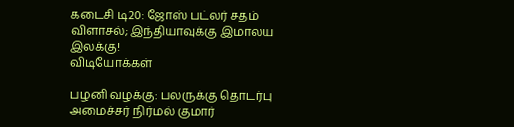கடைசி டி20: ஜோஸ் பட்லர் சதம் விளாசல்; இந்தியாவுக்கு இமாலய இலக்கு!
விடியோக்கள்

பழனி வழக்கு: பலருக்கு தொடர்பு அமைச்சர் நிர்மல் குமார்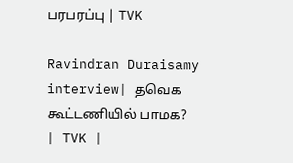பரபரப்பு | TVK

Ravindran Duraisamy interview| தவெக கூட்டணியில் பாமக? | TVK |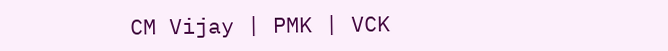CM Vijay | PMK | VCK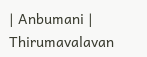| Anbumani | Thirumavalavan